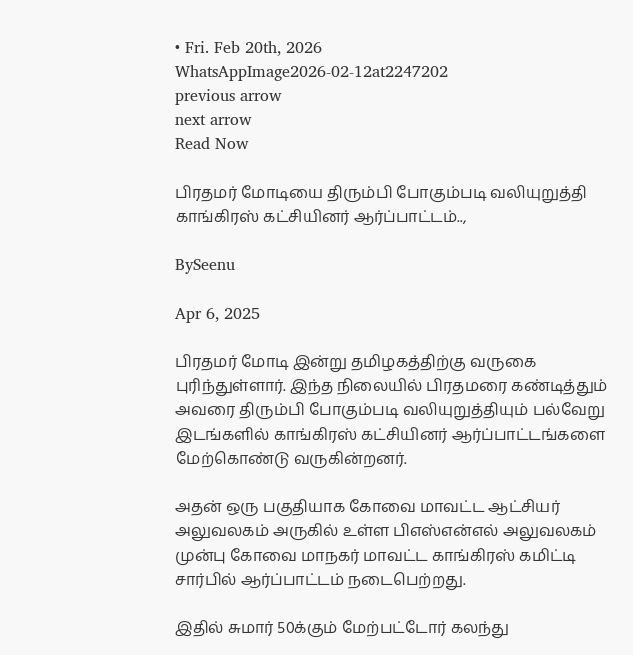• Fri. Feb 20th, 2026
WhatsAppImage2026-02-12at2247202
previous arrow
next arrow
Read Now

பிரதமர் மோடியை திரும்பி போகும்படி வலியுறுத்தி காங்கிரஸ் கட்சியினர் ஆர்ப்பாட்டம்..,

BySeenu

Apr 6, 2025

பிரதமர் மோடி இன்று தமிழகத்திற்கு வருகை புரிந்துள்ளார். இந்த நிலையில் பிரதமரை கண்டித்தும் அவரை திரும்பி போகும்படி வலியுறுத்தியும் பல்வேறு இடங்களில் காங்கிரஸ் கட்சியினர் ஆர்ப்பாட்டங்களை மேற்கொண்டு வருகின்றனர்.

அதன் ஒரு பகுதியாக கோவை மாவட்ட ஆட்சியர் அலுவலகம் அருகில் உள்ள பிஎஸ்என்எல் அலுவலகம் முன்பு கோவை மாநகர் மாவட்ட காங்கிரஸ் கமிட்டி சார்பில் ஆர்ப்பாட்டம் நடைபெற்றது.

இதில் சுமார் 50க்கும் மேற்பட்டோர் கலந்து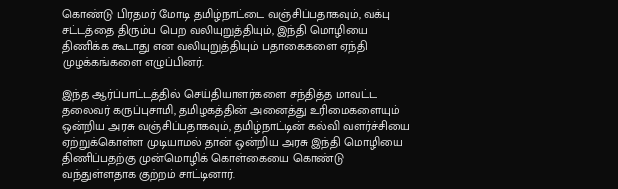கொண்டு பிரதமர் மோடி தமிழ்நாட்டை வஞ்சிப்பதாகவும், வக்பு சட்டத்தை திரும்ப பெற வலியுறுத்தியும், இந்தி மொழியை திணிக்க கூடாது என வலியுறுத்தியும் பதாகைகளை ஏந்தி முழக்கங்களை எழுப்பினர்.

இந்த ஆர்ப்பாட்டத்தில் செய்தியாளர்களை சந்தித்த மாவட்ட தலைவர் கருப்புசாமி, தமிழகத்தின் அனைத்து உரிமைகளையும் ஒன்றிய அரசு வஞ்சிப்பதாகவும், தமிழ்நாட்டின் கல்வி வளர்ச்சியை ஏற்றுக்கொள்ள முடியாமல் தான் ஒன்றிய அரசு இந்தி மொழியை திணிப்பதற்கு முன்மொழிக் கொள்கையை கொண்டு வந்துள்ளதாக குற்றம் சாட்டினார்.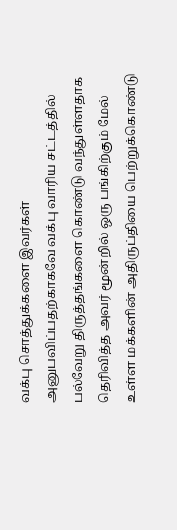வக்பு சொத்துக்களை இவர்கள் அனுபவிப்பதற்காகவே வக்பு வாரிய சட்டத்தில் பல்வேறு திருத்தங்களை கொண்டு வந்துள்ளதாக தெரிவித்த அவர் மூன்றில் ஒரு பங்கிற்கும் மேல் உள்ள மக்களின் அதிருப்தியை பெற்றுக்கொண்டு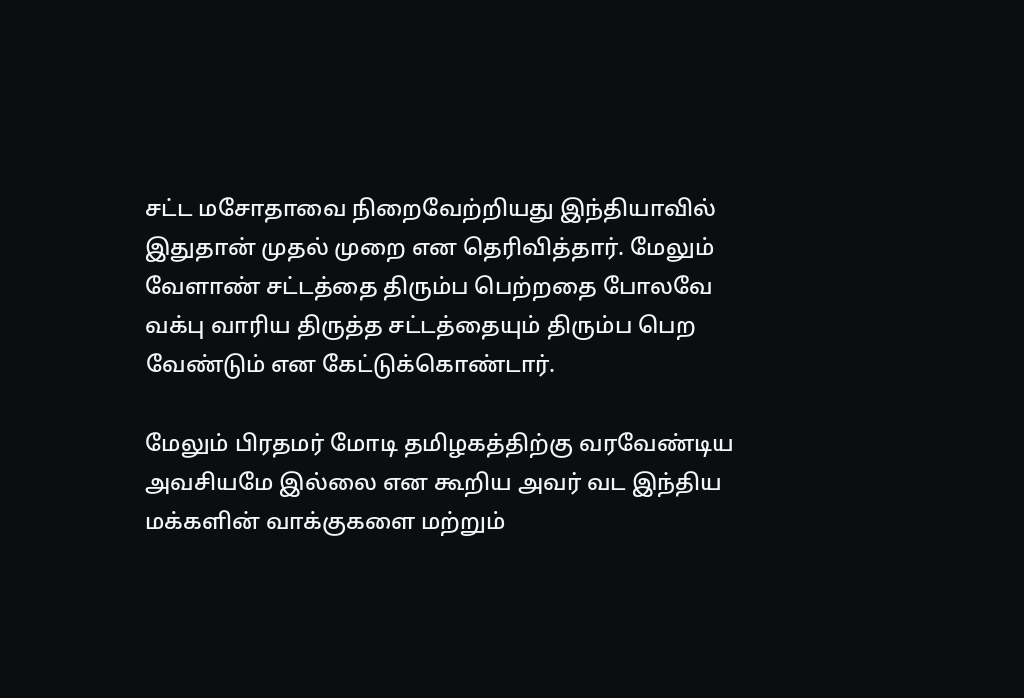சட்ட மசோதாவை நிறைவேற்றியது இந்தியாவில் இதுதான் முதல் முறை என தெரிவித்தார். மேலும் வேளாண் சட்டத்தை திரும்ப பெற்றதை போலவே வக்பு வாரிய திருத்த சட்டத்தையும் திரும்ப பெற வேண்டும் என கேட்டுக்கொண்டார்.

மேலும் பிரதமர் மோடி தமிழகத்திற்கு வரவேண்டிய அவசியமே இல்லை என கூறிய அவர் வட இந்திய மக்களின் வாக்குகளை மற்றும்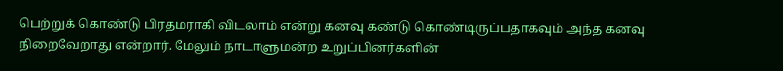பெற்றுக் கொண்டு பிரதமராகி விடலாம் என்று கனவு கண்டு கொண்டிருப்பதாகவும் அந்த கனவு நிறைவேறாது என்றார். மேலும் நாடாளுமன்ற உறுப்பினர்களின்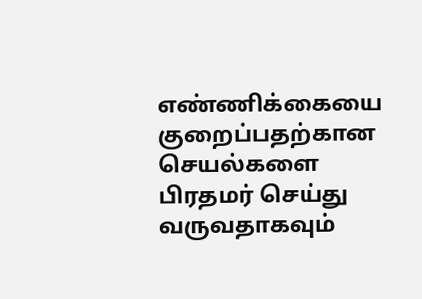எண்ணிக்கையை குறைப்பதற்கான செயல்களை பிரதமர் செய்து வருவதாகவும்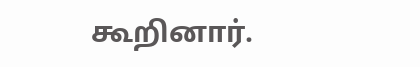கூறினார்.